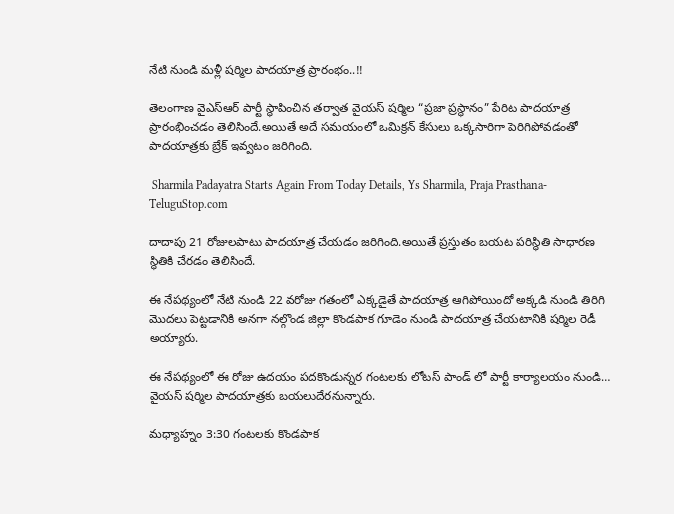నేటి నుండి మళ్లీ షర్మిల పాదయాత్ర ప్రారంభం..!!

తెలంగాణ వైఎస్ఆర్ పార్టీ స్థాపించిన తర్వాత వైయస్ షర్మిల “ప్రజా ప్రస్థానం” పేరిట పాదయాత్ర ప్రారంభించడం తెలిసిందే.అయితే అదే సమయంలో ఒమిక్రన్ కేసులు ఒక్కసారిగా పెరిగిపోవడంతో పాదయాత్రకు బ్రేక్ ఇవ్వటం జరిగింది.

 Sharmila Padayatra Starts Again From Today Details, Ys Sharmila, Praja Prasthana-TeluguStop.com

దాదాపు 21 రోజులపాటు పాదయాత్ర చేయడం జరిగింది.అయితే ప్రస్తుతం బయట పరిస్థితి సాధారణ స్థితికి చేరడం తెలిసిందే.

ఈ నేపథ్యంలో నేటి నుండి 22 వరోజు గతంలో ఎక్కడైతే పాదయాత్ర ఆగిపోయిందో అక్కడి నుండి తిరిగి మొదలు పెట్టడానికి అనగా నల్గొండ జిల్లా కొండపాక గూడెం నుండి పాదయాత్ర చేయటానికి షర్మిల రెడీ అయ్యారు.

ఈ నేపథ్యంలో ఈ రోజు ఉదయం పదకొండున్నర గంటలకు లోటస్ పాండ్ లో పార్టీ కార్యాలయం నుండి… వైయస్ షర్మిల పాదయాత్రకు బయలుదేరనున్నారు.

మధ్యాహ్నం 3:30 గంటలకు కొండపాక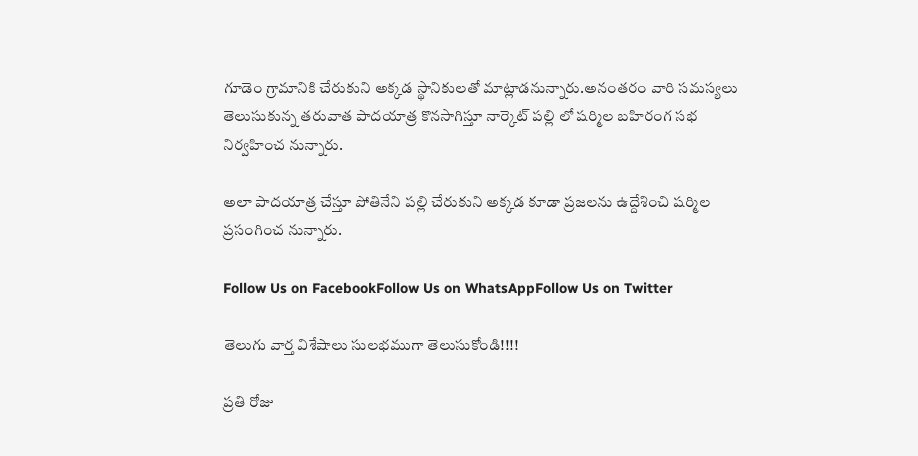గూడెం గ్రామానికి చేరుకుని అక్కడ స్థానికులతో మాట్లాడనున్నారు.అనంతరం వారి సమస్యలు తెలుసుకున్న తరువాత పాదయాత్ర కొనసాగిస్తూ నార్కెట్ పల్లి లో షర్మిల బహిరంగ సభ నిర్వహించ నున్నారు.

అలా పాదయాత్ర చేస్తూ పోతినేని పల్లి చేరుకుని అక్కడ కూడా ప్రజలను ఉద్దేశించి షర్మిల ప్రసంగించ నున్నారు.

Follow Us on FacebookFollow Us on WhatsAppFollow Us on Twitter

తెలుగు వార్త విశేషాలు సులభముగా తెలుసుకోండి!!!!

ప్రతి రోజు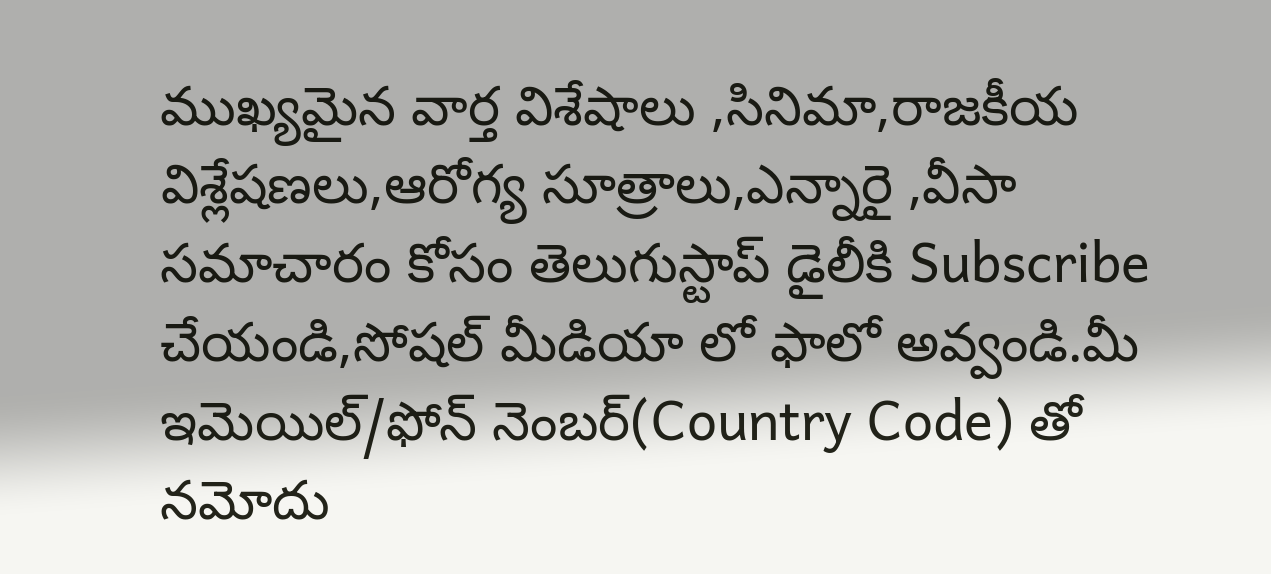ముఖ్యమైన వార్త విశేషాలు ,సినిమా,రాజకీయ విశ్లేషణలు,ఆరోగ్య సూత్రాలు,ఎన్నారై ,వీసా సమాచారం కోసం తెలుగుస్టాప్ డైలీకి Subscribe చేయండి,సోషల్ మీడియా లో ఫాలో అవ్వండి.మీ ఇమెయిల్/ఫోన్ నెంబర్(Country Code) తో నమోదు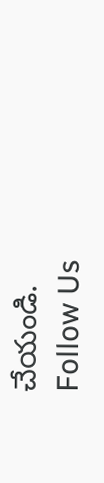చేయండి.
Follow Us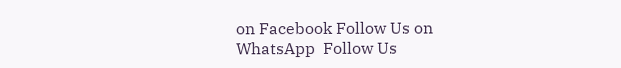on Facebook Follow Us on WhatsApp  Follow Us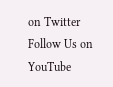on Twitter Follow Us on YouTube